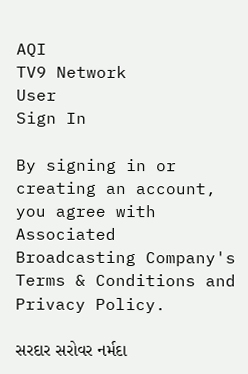AQI
TV9 Network
User
Sign In

By signing in or creating an account, you agree with Associated Broadcasting Company's Terms & Conditions and Privacy Policy.

સરદાર સરોવર નર્મદા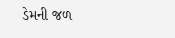ડેમની જળ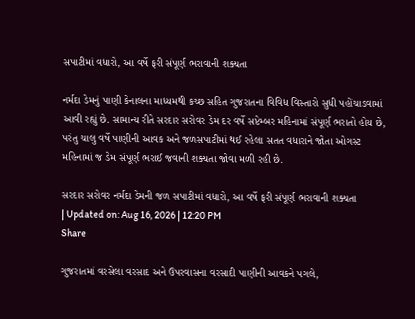સપાટીમાં વધારો, આ વર્ષે ફરી સંપૂર્ણ ભરાવાની શક્યતા

નર્મદા ડેમનું પાણી કેનાલના માધ્યમથી કચ્છ સહિત ગુજરાતના વિવિધ વિસ્તારો સુધી પહોંચાડવામાં આવી રહ્યું છે. સામાન્ય રીતે સરદાર સરોવર ડેમ દર વર્ષે સપ્ટેમ્બર મહિનામાં સંપૂર્ણ ભરાતો હોય છે, પરંતુ ચાલુ વર્ષે પાણીની આવક અને જળસપાટીમાં થઈ રહેલા સતત વધારાને જોતા ઓગસ્ટ મહિનામાં જ ડેમ સંપૂર્ણ ભરાઈ જવાની શક્યતા જોવા મળી રહી છે.

સરદાર સરોવર નર્મદા ડેમની જળ સપાટીમાં વધારો, આ વર્ષે ફરી સંપૂર્ણ ભરાવાની શક્યતા
| Updated on: Aug 16, 2026 | 12:20 PM
Share

ગુજરાતમાં વરસેલા વરસાદ અને ઉપરવાસના વરસાદી પાણીની આવકને પગલે,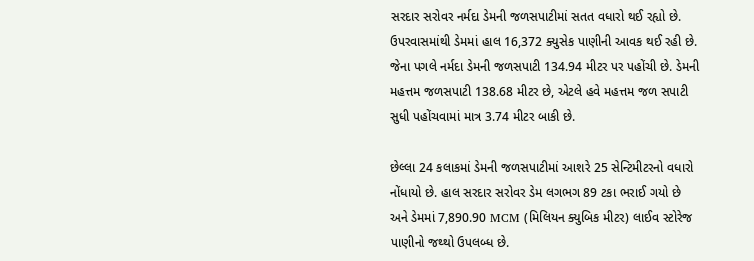સરદાર સરોવર નર્મદા ડેમની જળસપાટીમાં સતત વધારો થઈ રહ્યો છે. ઉપરવાસમાંથી ડેમમાં હાલ 16,372 ક્યુસેક પાણીની આવક થઈ રહી છે. જેના પગલે નર્મદા ડેમની જળસપાટી 134.94 મીટર પર પહોંચી છે. ડેમની મહત્તમ જળસપાટી 138.68 મીટર છે, એટલે હવે મહત્તમ જળ સપાટી સુધી પહોંચવામાં માત્ર 3.74 મીટર બાકી છે.

છેલ્લા 24 કલાકમાં ડેમની જળસપાટીમાં આશરે 25 સેન્ટિમીટરનો વધારો નોંધાયો છે. હાલ સરદાર સરોવર ડેમ લગભગ 89 ટકા ભરાઈ ગયો છે અને ડેમમાં 7,890.90 MCM (મિલિયન ક્યુબિક મીટર) લાઈવ સ્ટોરેજ પાણીનો જથ્થો ઉપલબ્ધ છે.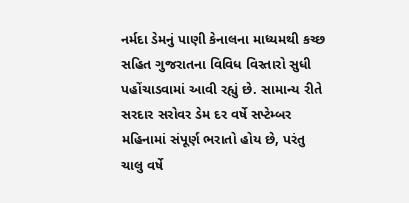નર્મદા ડેમનું પાણી કેનાલના માધ્યમથી કચ્છ સહિત ગુજરાતના વિવિધ વિસ્તારો સુધી પહોંચાડવામાં આવી રહ્યું છે. સામાન્ય રીતે સરદાર સરોવર ડેમ દર વર્ષે સપ્ટેમ્બર મહિનામાં સંપૂર્ણ ભરાતો હોય છે, પરંતુ ચાલુ વર્ષે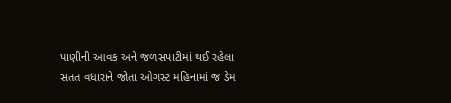પાણીની આવક અને જળસપાટીમાં થઈ રહેલા સતત વધારાને જોતા ઓગસ્ટ મહિનામાં જ ડેમ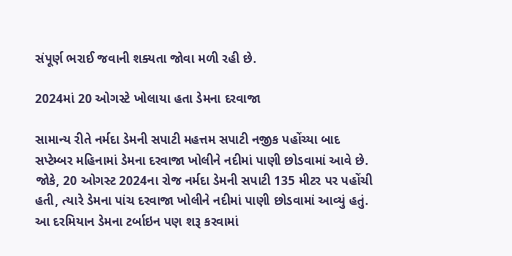સંપૂર્ણ ભરાઈ જવાની શક્યતા જોવા મળી રહી છે.

2024માં 20 ઓગસ્ટે ખોલાયા હતા ડેમના દરવાજા

સામાન્ય રીતે નર્મદા ડેમની સપાટી મહત્તમ સપાટી નજીક પહોંચ્યા બાદ સપ્ટેમ્બર મહિનામાં ડેમના દરવાજા ખોલીને નદીમાં પાણી છોડવામાં આવે છે. જોકે, 20 ઓગસ્ટ 2024ના રોજ નર્મદા ડેમની સપાટી 135 મીટર પર પહોંચી હતી, ત્યારે ડેમના પાંચ દરવાજા ખોલીને નદીમાં પાણી છોડવામાં આવ્યું હતું. આ દરમિયાન ડેમના ટર્બાઇન પણ શરૂ કરવામાં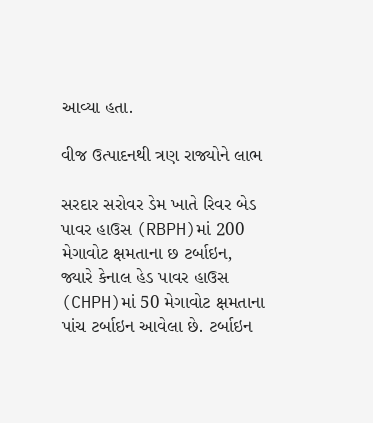આવ્યા હતા.

વીજ ઉત્પાદનથી ત્રણ રાજ્યોને લાભ

સરદાર સરોવર ડેમ ખાતે રિવર બેડ પાવર હાઉસ (RBPH)માં 200 મેગાવોટ ક્ષમતાના છ ટર્બાઇન, જ્યારે કેનાલ હેડ પાવર હાઉસ (CHPH)માં 50 મેગાવોટ ક્ષમતાના પાંચ ટર્બાઇન આવેલા છે. ટર્બાઇન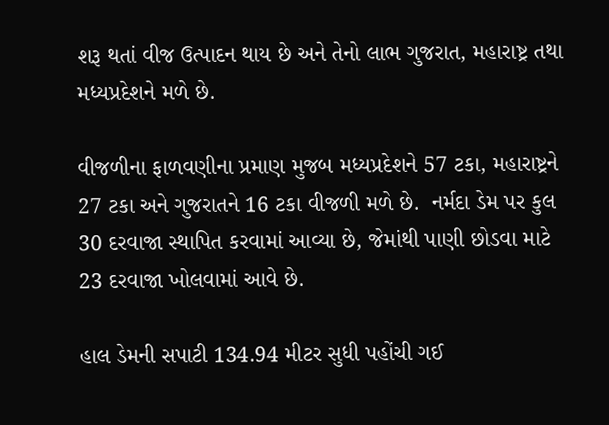શરૂ થતાં વીજ ઉત્પાદન થાય છે અને તેનો લાભ ગુજરાત, મહારાષ્ટ્ર તથા મધ્યપ્રદેશને મળે છે.

વીજળીના ફાળવણીના પ્રમાણ મુજબ મધ્યપ્રદેશને 57 ટકા, મહારાષ્ટ્રને 27 ટકા અને ગુજરાતને 16 ટકા વીજળી મળે છે.  નર્મદા ડેમ પર કુલ 30 દરવાજા સ્થાપિત કરવામાં આવ્યા છે, જેમાંથી પાણી છોડવા માટે 23 દરવાજા ખોલવામાં આવે છે.

હાલ ડેમની સપાટી 134.94 મીટર સુધી પહોંચી ગઈ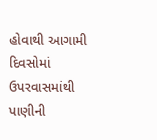હોવાથી આગામી દિવસોમાં ઉપરવાસમાંથી પાણીની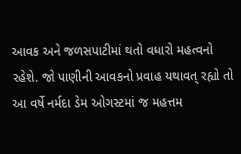આવક અને જળસપાટીમાં થતો વધારો મહત્વનો રહેશે. જો પાણીની આવકનો પ્રવાહ યથાવત્ રહ્યો તો આ વર્ષે નર્મદા ડેમ ઓગસ્ટમાં જ મહત્તમ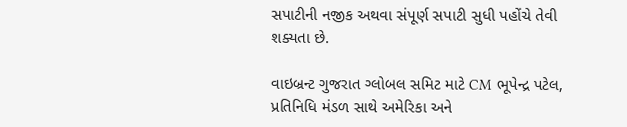સપાટીની નજીક અથવા સંપૂર્ણ સપાટી સુધી પહોંચે તેવી શક્યતા છે.

વાઇબ્રન્ટ ગુજરાત ગ્લોબલ સમિટ માટે CM ભૂપેન્દ્ર પટેલ, પ્રતિનિધિ મંડળ સાથે અમેરિકા અને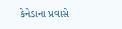કેનેડાના પ્રવાસે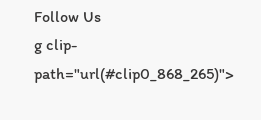Follow Us
g clip-path="url(#clip0_868_265)">